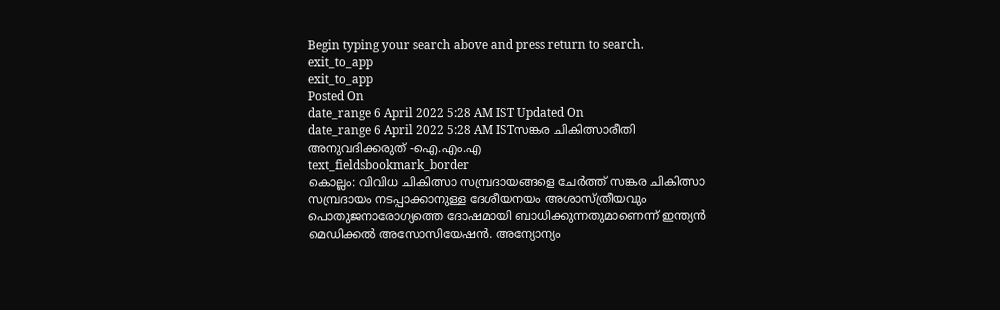Begin typing your search above and press return to search.
exit_to_app
exit_to_app
Posted On
date_range 6 April 2022 5:28 AM IST Updated On
date_range 6 April 2022 5:28 AM ISTസങ്കര ചികിത്സാരീതി അനുവദിക്കരുത് -ഐ.എം.എ
text_fieldsbookmark_border
കൊല്ലം: വിവിധ ചികിത്സാ സമ്പ്രദായങ്ങളെ ചേർത്ത് സങ്കര ചികിത്സാ സമ്പ്രദായം നടപ്പാക്കാനുള്ള ദേശീയനയം അശാസ്ത്രീയവും പൊതുജനാരോഗ്യത്തെ ദോഷമായി ബാധിക്കുന്നതുമാണെന്ന് ഇന്ത്യൻ മെഡിക്കൽ അസോസിയേഷൻ. അന്യോന്യം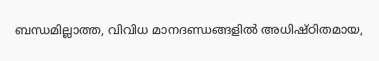ബന്ധമില്ലാത്ത, വിവിധ മാനദണ്ഡങ്ങളിൽ അധിഷ്ഠിതമായ,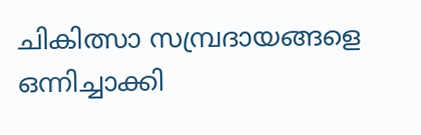ചികിത്സാ സമ്പ്രദായങ്ങളെ ഒന്നിച്ചാക്കി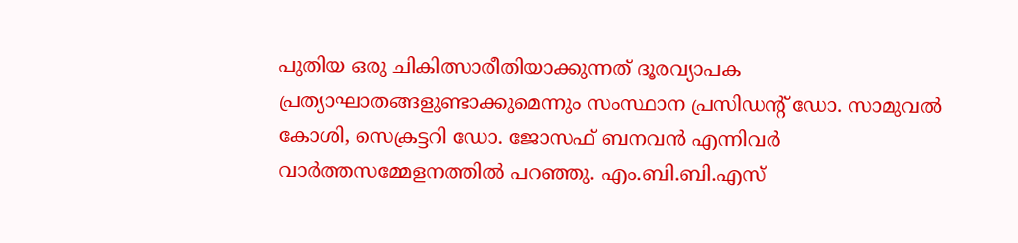പുതിയ ഒരു ചികിത്സാരീതിയാക്കുന്നത് ദൂരവ്യാപക പ്രത്യാഘാതങ്ങളുണ്ടാക്കുമെന്നും സംസ്ഥാന പ്രസിഡന്റ് ഡോ. സാമുവൽ കോശി, സെക്രട്ടറി ഡോ. ജോസഫ് ബനവൻ എന്നിവർ വാർത്തസമ്മേളനത്തിൽ പറഞ്ഞു. എം.ബി.ബി.എസ്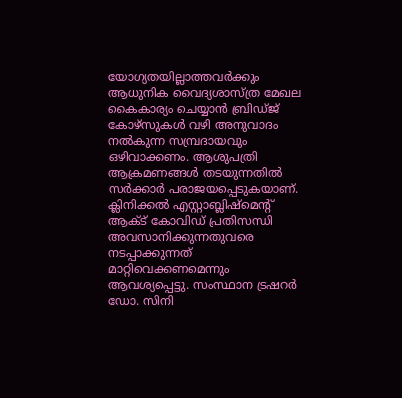യോഗ്യതയില്ലാത്തവർക്കും ആധുനിക വൈദ്യശാസ്ത്ര മേഖല കൈകാര്യം ചെയ്യാൻ ബ്രിഡ്ജ് കോഴ്സുകൾ വഴി അനുവാദം നൽകുന്ന സമ്പ്രദായവും ഒഴിവാക്കണം. ആശുപത്രി ആക്രമണങ്ങൾ തടയുന്നതിൽ സർക്കാർ പരാജയപ്പെടുകയാണ്. ക്ലിനിക്കൽ എസ്റ്റാബ്ലിഷ്മെന്റ് ആക്ട് കോവിഡ് പ്രതിസന്ധി അവസാനിക്കുന്നതുവരെ നടപ്പാക്കുന്നത് മാറ്റിവെക്കണമെന്നും ആവശ്യപ്പെട്ടു. സംസ്ഥാന ട്രഷറർ ഡോ. സിനി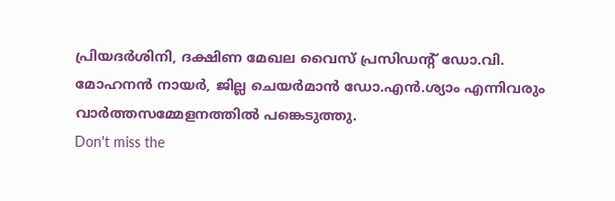പ്രിയദർശിനി, ദക്ഷിണ മേഖല വൈസ് പ്രസിഡന്റ് ഡോ.വി. മോഹനൻ നായർ, ജില്ല ചെയർമാൻ ഡോ.എൻ.ശ്യാം എന്നിവരും വാർത്തസമ്മേളനത്തിൽ പങ്കെടുത്തു.
Don't miss the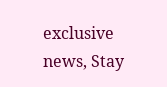exclusive news, Stay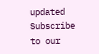updated
Subscribe to our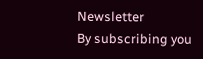Newsletter
By subscribing you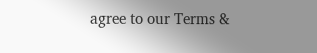agree to our Terms &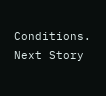Conditions.
Next Story